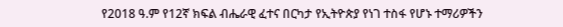የ2018 ዓ.ም የ12ኛ ክፍል ብሔራዊ ፈተና በርካታ የኢትዮጵያ የነገ ተስፋ የሆኑ ተማሪዎችን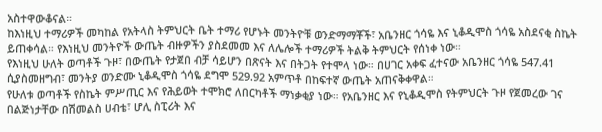አስተዋውቆናል።
ከእነዚህ ተማሪዎች መካከል የአትላስ ትምህርት ቤት ተማሪ የሆኑት መንትዮቹ ወንድማማቾች፣ አቤንዘር ጎሳዬ እና ኒቆዲሞስ ጎሳዬ አስደናቂ ስኬት ይጠቀሳል። የእነዚህ መንትዮች ውጤት ብዙዎችን ያስደመመ እና ለሌሎች ተማሪዎች ትልቅ ትምህርት የሰነቀ ነው።
የእነዚህ ሁለት ወጣቶች ጉዞ፣ በውጤት የታጀበ ብቻ ሳይሆን በጽናት እና በትጋት የተሞላ ነው። በሀገር አቀፍ ፈተናው አቤንዘር ጎሳዬ 547.41 ሲያስመዘግብ፣ መንትያ ወንድሙ ኒቆዲሞስ ጎሳዬ ደግሞ 529.92 አምጥቶ በከፍተኛ ውጤት አጠናቅቀዋል።
የሁለቱ ወጣቶች የስኬት ምሥጢር እና የሕይወት ተሞክሮ ለበርካቶች ማነቃቂያ ነው። የአቤንዘር እና የኒቆዲሞስ የትምህርት ጉዞ የጀመረው ገና በልጅነታቸው በሽመልስ ሀብቴ፣ ሆሊ ስፒሪት እና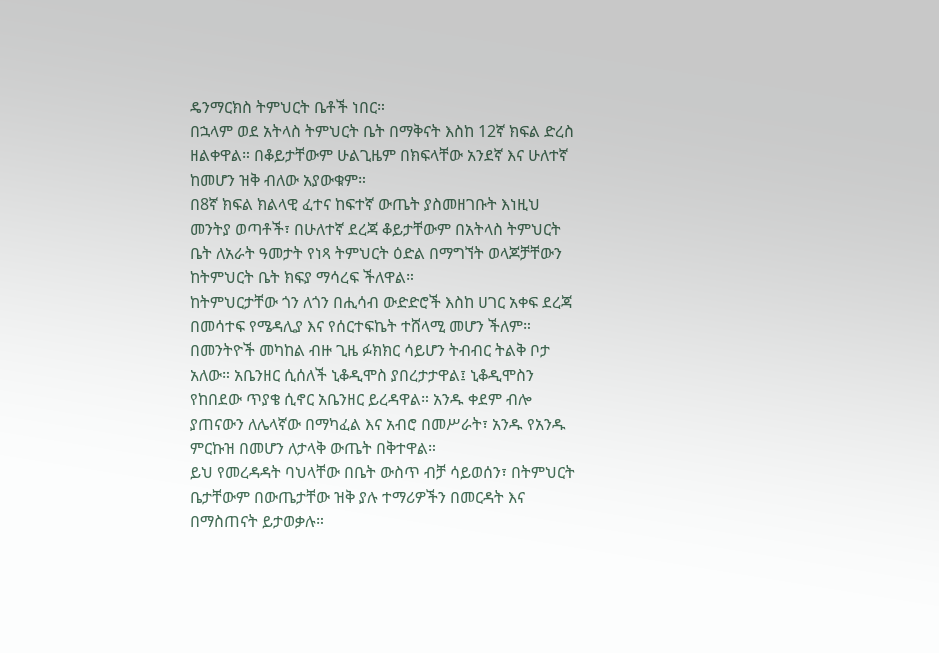ዴንማርክስ ትምህርት ቤቶች ነበር።
በኋላም ወደ አትላስ ትምህርት ቤት በማቅናት እስከ 12ኛ ክፍል ድረስ ዘልቀዋል። በቆይታቸውም ሁልጊዜም በክፍላቸው አንደኛ እና ሁለተኛ ከመሆን ዝቅ ብለው አያውቁም።
በ8ኛ ክፍል ክልላዊ ፈተና ከፍተኛ ውጤት ያስመዘገቡት እነዚህ መንትያ ወጣቶች፣ በሁለተኛ ደረጃ ቆይታቸውም በአትላስ ትምህርት ቤት ለአራት ዓመታት የነጻ ትምህርት ዕድል በማግኘት ወላጆቻቸውን ከትምህርት ቤት ክፍያ ማሳረፍ ችለዋል።
ከትምህርታቸው ጎን ለጎን በሒሳብ ውድድሮች እስከ ሀገር አቀፍ ደረጃ በመሳተፍ የሜዳሊያ እና የሰርተፍኬት ተሸላሚ መሆን ችለም።
በመንትዮች መካከል ብዙ ጊዜ ፉክክር ሳይሆን ትብብር ትልቅ ቦታ አለው። አቤንዘር ሲሰለች ኒቆዲሞስ ያበረታታዋል፤ ኒቆዲሞስን የከበደው ጥያቄ ሲኖር አቤንዘር ይረዳዋል። አንዱ ቀደም ብሎ ያጠናውን ለሌላኛው በማካፈል እና አብሮ በመሥራት፣ አንዱ የአንዱ ምርኩዝ በመሆን ለታላቅ ውጤት በቅተዋል።
ይህ የመረዳዳት ባህላቸው በቤት ውስጥ ብቻ ሳይወሰን፣ በትምህርት ቤታቸውም በውጤታቸው ዝቅ ያሉ ተማሪዎችን በመርዳት እና በማስጠናት ይታወቃሉ።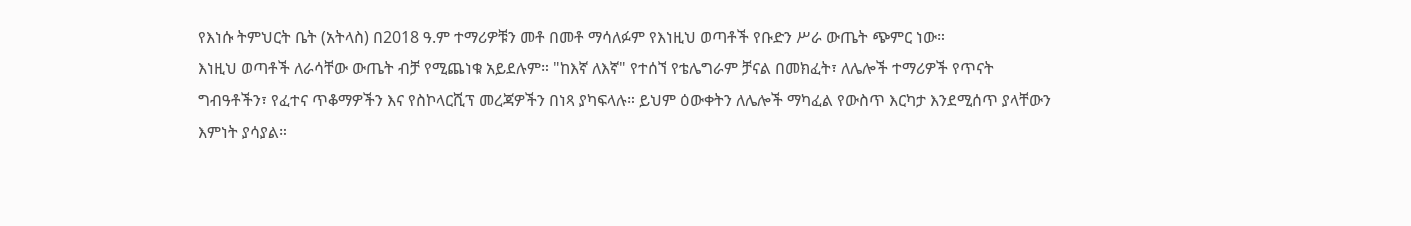የእነሱ ትምህርት ቤት (አትላስ) በ2018 ዓ.ም ተማሪዎቹን መቶ በመቶ ማሳለፉም የእነዚህ ወጣቶች የቡድን ሥራ ውጤት ጭምር ነው።
እነዚህ ወጣቶች ለራሳቸው ውጤት ብቻ የሚጨነቁ አይደሉም። "ከእኛ ለእኛ" የተሰኘ የቴሌግራም ቻናል በመክፈት፣ ለሌሎች ተማሪዎች የጥናት ግብዓቶችን፣ የፈተና ጥቆማዎችን እና የስኮላርሺፕ መረጃዎችን በነጻ ያካፍላሉ። ይህም ዕውቀትን ለሌሎች ማካፈል የውስጥ እርካታ እንደሚሰጥ ያላቸውን እምነት ያሳያል።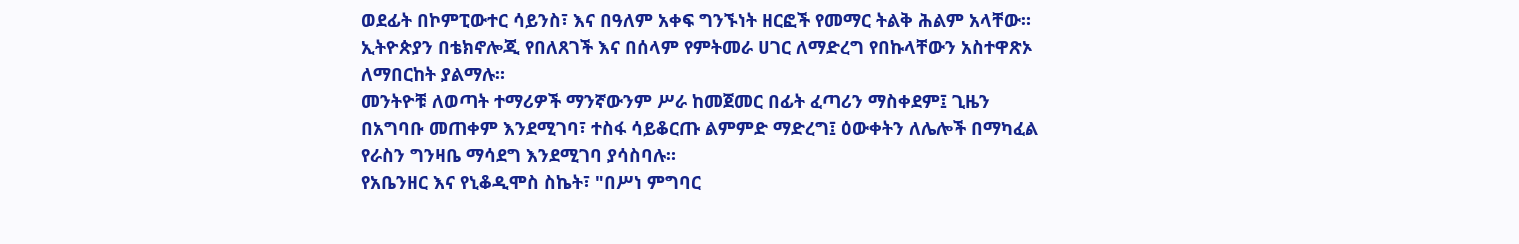ወደፊት በኮምፒውተር ሳይንስ፣ እና በዓለም አቀፍ ግንኙነት ዘርፎች የመማር ትልቅ ሕልም አላቸው። ኢትዮጵያን በቴክኖሎጂ የበለጸገች እና በሰላም የምትመራ ሀገር ለማድረግ የበኩላቸውን አስተዋጽኦ ለማበርከት ያልማሉ።
መንትዮቹ ለወጣት ተማሪዎች ማንኛውንም ሥራ ከመጀመር በፊት ፈጣሪን ማስቀደም፤ ጊዜን በአግባቡ መጠቀም እንደሚገባ፣ ተስፋ ሳይቆርጡ ልምምድ ማድረግ፤ ዕውቀትን ለሌሎች በማካፈል የራስን ግንዛቤ ማሳደግ እንደሚገባ ያሳስባሉ።
የአቤንዘር እና የኒቆዲሞስ ስኬት፣ "በሥነ ምግባር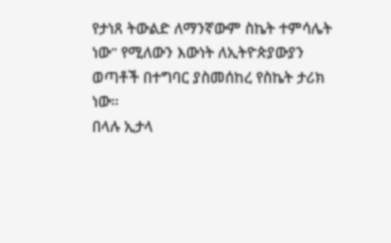የታነጸ ትውልድ ለማንኛውም ስኬት ተምሳሌት ነው" የሚለውን እውነት ለኢትዮጵያውያን ወጣቶች በተግባር ያስመሰከረ የስኬት ታሪክ ነው።
በላሉ ኢታላ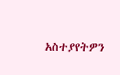አስተያየትዎን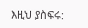እዚህ ያስፍሩ: